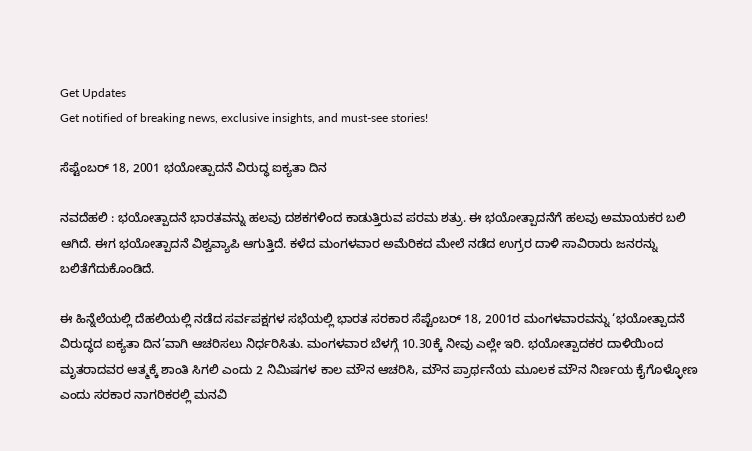Get Updates
Get notified of breaking news, exclusive insights, and must-see stories!

ಸೆಪ್ಟೆಂಬರ್‌ 18, 2001 ಭಯೋತ್ಪಾದನೆ ವಿರುದ್ಧ ಐಕ್ಯತಾ ದಿನ

ನವದೆಹಲಿ : ಭಯೋತ್ಪಾದನೆ ಭಾರತವನ್ನು ಹಲವು ದಶಕಗಳಿಂದ ಕಾಡುತ್ತಿರುವ ಪರಮ ಶತ್ರು. ಈ ಭಯೋತ್ಪಾದನೆಗೆ ಹಲವು ಅಮಾಯಕರ ಬಲಿ ಆಗಿದೆ. ಈಗ ಭಯೋತ್ಪಾದನೆ ವಿಶ್ವವ್ಯಾಪಿ ಆಗುತ್ತಿದೆ. ಕಳೆದ ಮಂಗಳವಾರ ಅಮೆರಿಕದ ಮೇಲೆ ನಡೆದ ಉಗ್ರರ ದಾಳಿ ಸಾವಿರಾರು ಜನರನ್ನು ಬಲಿತೆಗೆದುಕೊಂಡಿದೆ.

ಈ ಹಿನ್ನೆಲೆಯಲ್ಲಿ ದೆಹಲಿಯಲ್ಲಿ ನಡೆದ ಸರ್ವಪಕ್ಷಗಳ ಸಭೆಯಲ್ಲಿ ಭಾರತ ಸರಕಾರ ಸೆಪ್ಟೆಂಬರ್‌ 18, 2001ರ ಮಂಗಳವಾರವನ್ನು ‘ಭಯೋತ್ಪಾದನೆ ವಿರುದ್ಧದ ಐಕ್ಯತಾ ದಿನ’ವಾಗಿ ಆಚರಿಸಲು ನಿರ್ಧರಿಸಿತು. ಮಂಗಳವಾರ ಬೆಳಗ್ಗೆ 10.30ಕ್ಕೆ ನೀವು ಎಲ್ಲೇ ಇರಿ. ಭಯೋತ್ಪಾದಕರ ದಾಳಿಯಿಂದ ಮೃತರಾದವರ ಆತ್ಮಕ್ಕೆ ಶಾಂತಿ ಸಿಗಲಿ ಎಂದು 2 ನಿಮಿಷಗಳ ಕಾಲ ಮೌನ ಆಚರಿಸಿ, ಮೌನ ಪ್ರಾರ್ಥನೆಯ ಮೂಲಕ ಮೌನ ನಿರ್ಣಯ ಕೈಗೊಳ್ಳೋಣ ಎಂದು ಸರಕಾರ ನಾಗರಿಕರಲ್ಲಿ ಮನವಿ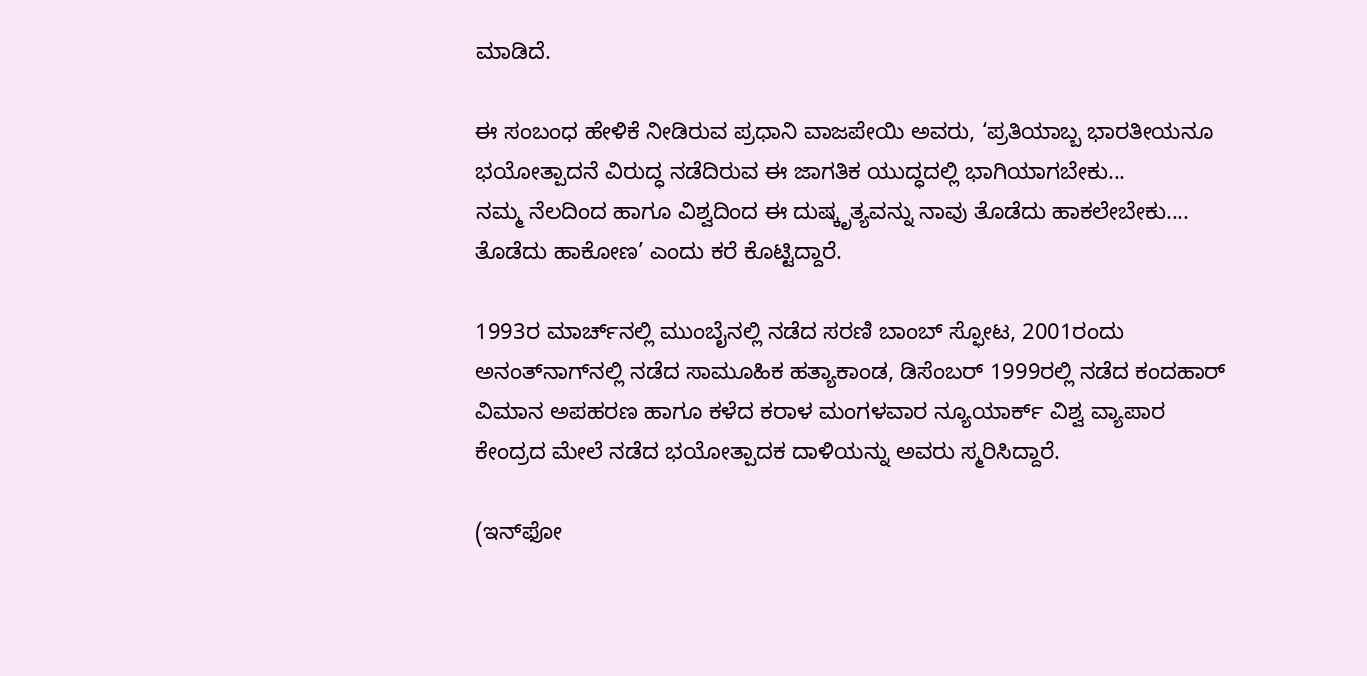ಮಾಡಿದೆ.

ಈ ಸಂಬಂಧ ಹೇಳಿಕೆ ನೀಡಿರುವ ಪ್ರಧಾನಿ ವಾಜಪೇಯಿ ಅವರು, ‘ಪ್ರತಿಯಾಬ್ಬ ಭಾರತೀಯನೂ ಭಯೋತ್ಪಾದನೆ ವಿರುದ್ಧ ನಡೆದಿರುವ ಈ ಜಾಗತಿಕ ಯುದ್ಧದಲ್ಲಿ ಭಾಗಿಯಾಗಬೇಕು...
ನಮ್ಮ ನೆಲದಿಂದ ಹಾಗೂ ವಿಶ್ವದಿಂದ ಈ ದುಷ್ಕೃತ್ಯವನ್ನು ನಾವು ತೊಡೆದು ಹಾಕಲೇಬೇಕು.... ತೊಡೆದು ಹಾಕೋಣ’ ಎಂದು ಕರೆ ಕೊಟ್ಟಿದ್ದಾರೆ.

1993ರ ಮಾರ್ಚ್‌ನಲ್ಲಿ ಮುಂಬೈನಲ್ಲಿ ನಡೆದ ಸರಣಿ ಬಾಂಬ್‌ ಸ್ಫೋಟ, 2001ರಂದು ಅನಂತ್‌ನಾಗ್‌ನಲ್ಲಿ ನಡೆದ ಸಾಮೂಹಿಕ ಹತ್ಯಾಕಾಂಡ, ಡಿಸೆಂಬರ್‌ 1999ರಲ್ಲಿ ನಡೆದ ಕಂದಹಾರ್‌ ವಿಮಾನ ಅಪಹರಣ ಹಾಗೂ ಕಳೆದ ಕರಾಳ ಮಂಗಳವಾರ ನ್ಯೂಯಾರ್ಕ್‌ ವಿಶ್ವ ವ್ಯಾಪಾರ ಕೇಂದ್ರದ ಮೇಲೆ ನಡೆದ ಭಯೋತ್ಪಾದಕ ದಾಳಿಯನ್ನು ಅವರು ಸ್ಮರಿಸಿದ್ದಾರೆ.

(ಇನ್‌ಫೋ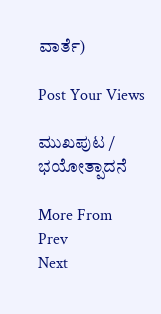ವಾರ್ತೆ)

Post Your Views

ಮುಖಪುಟ / ಭಯೋತ್ಪಾದನೆ

More From
Prev
Next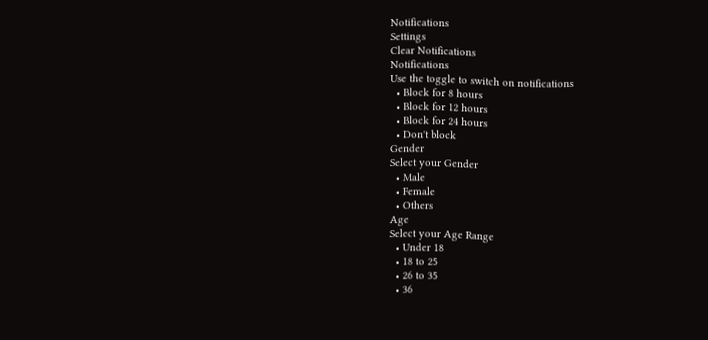Notifications
Settings
Clear Notifications
Notifications
Use the toggle to switch on notifications
  • Block for 8 hours
  • Block for 12 hours
  • Block for 24 hours
  • Don't block
Gender
Select your Gender
  • Male
  • Female
  • Others
Age
Select your Age Range
  • Under 18
  • 18 to 25
  • 26 to 35
  • 36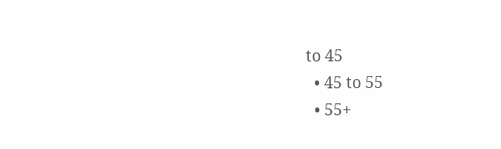to 45
  • 45 to 55
  • 55+